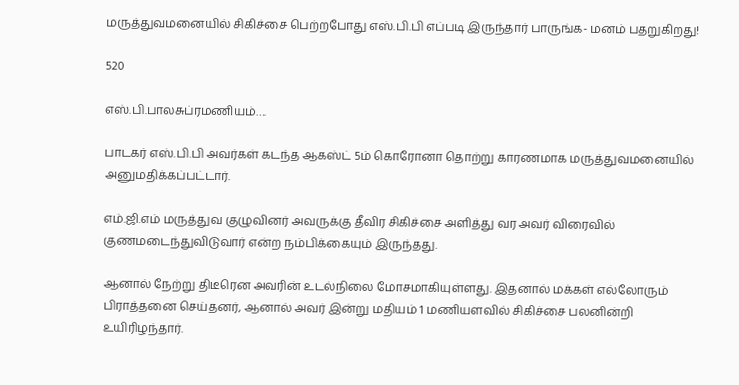மருத்துவமனையில் சிகிச்சை பெற்றபோது எஸ்.பி.பி எப்படி இருந்தார் பாருங்க- மனம் பதறுகிறது!

520

எஸ்.பி.பாலசுப்ரமணியம்….

பாடகர் எஸ்.பி.பி அவர்கள் கடந்த ஆகஸ்ட் 5ம் கொரோனா தொற்று காரணமாக மருத்துவமனையில் அனுமதிக்கப்பட்டார்.

எம்.ஜி.எம் மருத்துவ குழுவினர் அவருக்கு தீவிர சிகிச்சை அளித்து வர அவர் விரைவில் குணமடைந்துவிடுவார் என்ற நம்பிக்கையும் இருந்தது.

ஆனால் நேற்று திடீரென அவரின் உடல்நிலை மோசமாகியுள்ளது. இதனால் மக்கள் எல்லோரும் பிராத்தனை செய்தனர், ஆனால் அவர் இன்று மதியம் 1 மணியளவில் சிகிச்சை பலனின்றி உயிரிழந்தார்.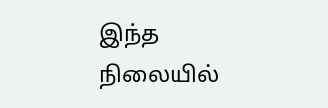இந்த நிலையில்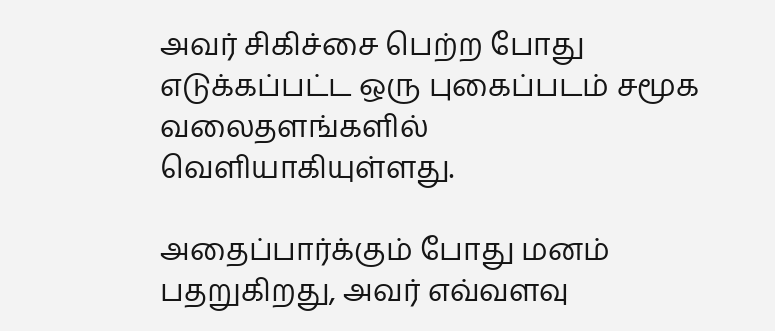அவர் சிகிச்சை பெற்ற போது எடுக்கப்பட்ட ஒரு புகைப்படம் சமூக வலைதளங்களில் வெளியாகியுள்ளது.

அதைப்பார்க்கும் போது மனம் பதறுகிறது, அவர் எவ்வளவு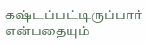கஷ்டப்பட்டிருப்பார் என்பதையும்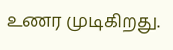உணர முடிகிறது.